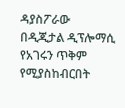ዳያስፖራው በዲጂታል ዲፕሎማሲ የአገሩን ጥቅም የሚያስከብርበት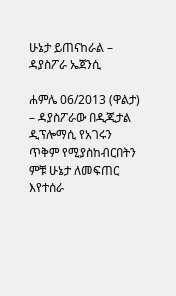ሁኔታ ይጠናከራል – ዳያስፖራ ኤጀንሲ

ሐምሌ 06/2013 (ዋልታ) – ዳያስፖራው በዲጂታል ዲፕሎማሲ የአገሩን ጥቅም የሚያስከብርበትን ምቹ ሁኔታ ለመፍጠር እየተሰራ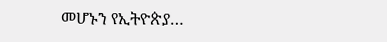መሆኑን የኢትዮጵያ…